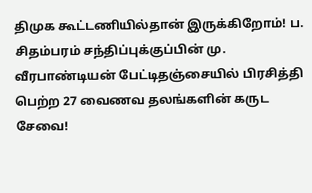திமுக கூட்டணியில்தான் இருக்கிறோம்! ப. சிதம்பரம் சந்திப்புக்குப்பின் மு. வீரபாண்டியன் பேட்டிதஞ்சையில் பிரசித்தி பெற்ற 27 வைணவ தலங்களின் கருட சேவை!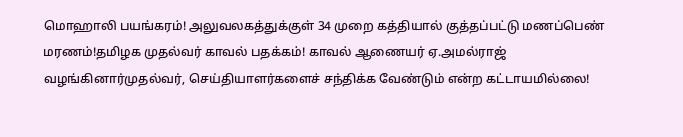மொஹாலி பயங்கரம்! அலுவலகத்துக்குள் 34 முறை கத்தியால் குத்தப்பட்டு மணப்பெண் மரணம்!தமிழக முதல்வர் காவல் பதக்கம்! காவல் ஆணையர் ஏ.அமல்ராஜ் வழங்கினார்முதல்வர், செய்தியாளர்களைச் சந்திக்க வேண்டும் என்ற கட்டாயமில்லை!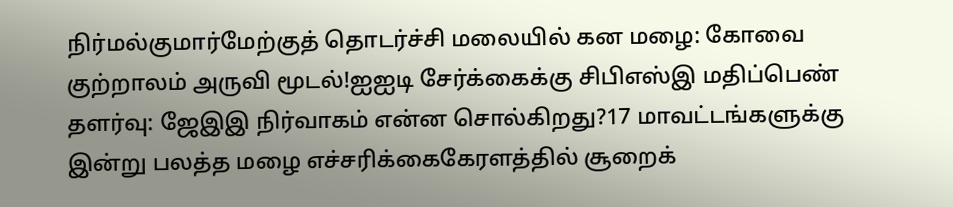நிர்மல்குமார்மேற்குத் தொடர்ச்சி மலையில் கன மழை: கோவை குற்றாலம் அருவி மூடல்!ஐஐடி சேர்க்கைக்கு சிபிஎஸ்இ மதிப்பெண் தளர்வு: ஜேஇஇ நிர்வாகம் என்ன சொல்கிறது?17 மாவட்டங்களுக்கு இன்று பலத்த மழை எச்சரிக்கைகேரளத்தில் சூறைக்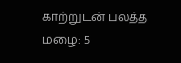காற்றுடன் பலத்த மழை: 5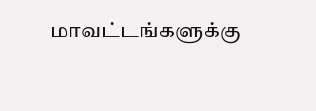மாவட்டங்களுக்கு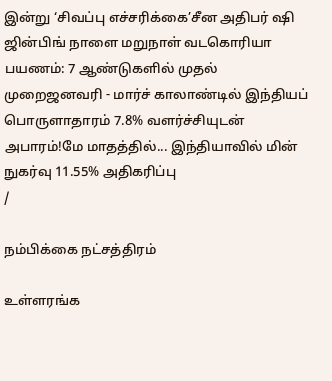இன்று ‘சிவப்பு எச்சரிக்கை’சீன அதிபர் ஷி ஜின்பிங் நாளை மறுநாள் வடகொரியா பயணம்: 7 ஆண்டுகளில் முதல் முறைஜனவரி - மார்ச் காலாண்டில் இந்தியப் பொருளாதாரம் 7.8% வளர்ச்சியுடன் அபாரம்!மே மாதத்தில்... இந்தியாவில் மின் நுகர்வு 11.55% அதிகரிப்பு
/

நம்பிக்கை நட்சத்திரம்

உள்ளரங்க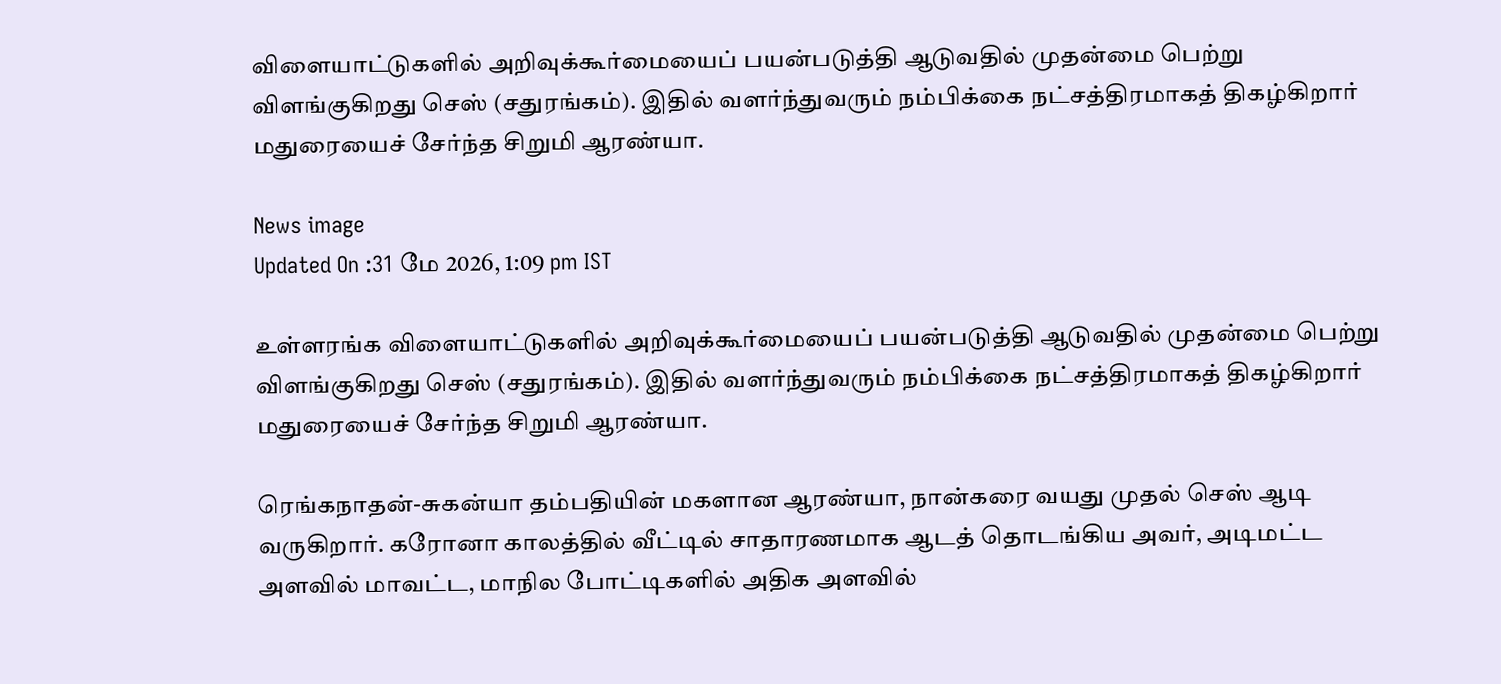விளையாட்டுகளில் அறிவுக்கூர்மையைப் பயன்படுத்தி ஆடுவதில் முதன்மை பெற்று விளங்குகிறது செஸ் (சதுரங்கம்). இதில் வளர்ந்துவரும் நம்பிக்கை நட்சத்திரமாகத் திகழ்கிறார் மதுரையைச் சேர்ந்த சிறுமி ஆரண்யா.

News image
Updated On :31 மே 2026, 1:09 pm IST

உள்ளரங்க விளையாட்டுகளில் அறிவுக்கூர்மையைப் பயன்படுத்தி ஆடுவதில் முதன்மை பெற்று விளங்குகிறது செஸ் (சதுரங்கம்). இதில் வளர்ந்துவரும் நம்பிக்கை நட்சத்திரமாகத் திகழ்கிறார் மதுரையைச் சேர்ந்த சிறுமி ஆரண்யா.

ரெங்கநாதன்-சுகன்யா தம்பதியின் மகளான ஆரண்யா, நான்கரை வயது முதல் செஸ் ஆடி வருகிறார். கரோனா காலத்தில் வீட்டில் சாதாரணமாக ஆடத் தொடங்கிய அவர், அடிமட்ட அளவில் மாவட்ட, மாநில போட்டிகளில் அதிக அளவில்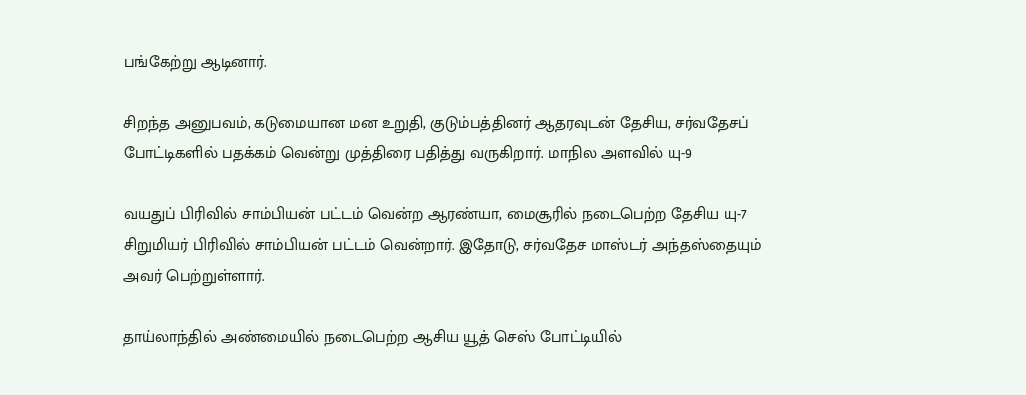பங்கேற்று ஆடினார்.

சிறந்த அனுபவம், கடுமையான மன உறுதி, குடும்பத்தினர் ஆதரவுடன் தேசிய, சர்வதேசப் போட்டிகளில் பதக்கம் வென்று முத்திரை பதித்து வருகிறார். மாநில அளவில் யு-9

வயதுப் பிரிவில் சாம்பியன் பட்டம் வென்ற ஆரண்யா, மைசூரில் நடைபெற்ற தேசிய யு-7 சிறுமியர் பிரிவில் சாம்பியன் பட்டம் வென்றார். இதோடு, சர்வதேச மாஸ்டர் அந்தஸ்தையும் அவர் பெற்றுள்ளார்.

தாய்லாந்தில் அண்மையில் நடைபெற்ற ஆசிய யூத் செஸ் போட்டியில்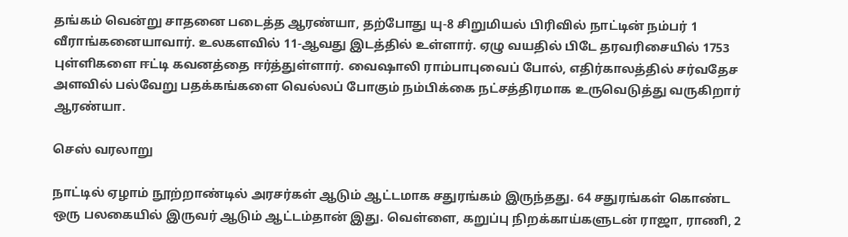தங்கம் வென்று சாதனை படைத்த ஆரண்யா, தற்போது யு-8 சிறுமியல் பிரிவில் நாட்டின் நம்பர் 1 வீராங்கனையாவார். உலகளவில் 11-ஆவது இடத்தில் உள்ளார். ஏழு வயதில் பிடே தரவரிசையில் 1753 புள்ளிகளை ஈட்டி கவனத்தை ஈர்த்துள்ளார். வைஷாலி ராம்பாபுவைப் போல், எதிர்காலத்தில் சர்வதேச அளவில் பல்வேறு பதக்கங்களை வெல்லப் போகும் நம்பிக்கை நட்சத்திரமாக உருவெடுத்து வருகிறார் ஆரண்யா.

செஸ் வரலாறு

நாட்டில் ஏழாம் நூற்றாண்டில் அரசர்கள் ஆடும் ஆட்டமாக சதுரங்கம் இருந்தது. 64 சதுரங்கள் கொண்ட ஒரு பலகையில் இருவர் ஆடும் ஆட்டம்தான் இது. வெள்ளை, கறுப்பு நிறக்காய்களுடன் ராஜா, ராணி, 2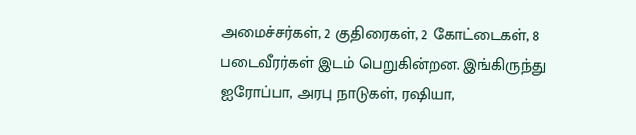அமைச்சர்கள், 2 குதிரைகள், 2 கோட்டைகள், 8 படைவீரர்கள் இடம் பெறுகின்றன. இங்கிருந்து ஐரோப்பா, அரபு நாடுகள், ரஷியா,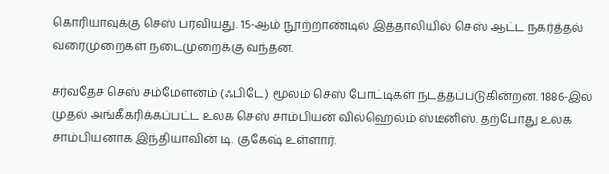கொரியாவுக்கு செஸ் பரவியது. 15-ஆம் நூற்றாண்டில் இத்தாலியில் செஸ் ஆட்ட நகர்த்தல் வரைமுறைகள் நடைமுறைக்கு வந்தன.

சர்வதேச செஸ் சம்மேளனம் (ஃபிடே) மூலம் செஸ் போட்டிகள் நடத்தப்படுகின்றன. 1886-இல் முதல் அங்கீகரிக்கப்பட்ட உலக செஸ் சாம்பியன் வில்ஹெல்ம் ஸ்டீனிஸ். தற்போது உலக சாம்பியனாக இந்தியாவின் டி. குகேஷ் உள்ளார்.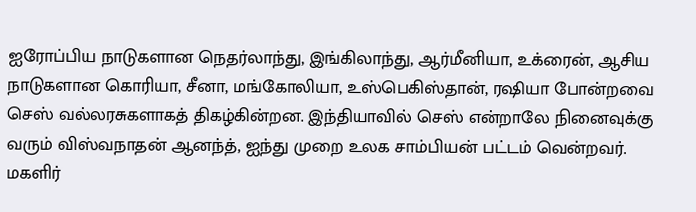ஐரோப்பிய நாடுகளான நெதர்லாந்து, இங்கிலாந்து, ஆர்மீனியா, உக்ரைன், ஆசிய நாடுகளான கொரியா, சீனா, மங்கோலியா, உஸ்பெகிஸ்தான், ரஷியா போன்றவை செஸ் வல்லரசுகளாகத் திகழ்கின்றன. இந்தியாவில் செஸ் என்றாலே நினைவுக்கு வரும் விஸ்வநாதன் ஆனந்த், ஐந்து முறை உலக சாம்பியன் பட்டம் வென்றவர். மகளிர்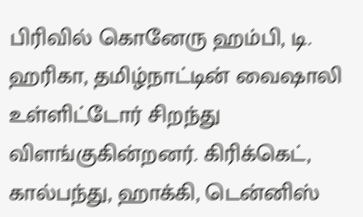பிரிவில் கொனேரு ஹம்பி, டி. ஹரிகா, தமிழ்நாட்டின் வைஷாலி உள்ளிட்டோர் சிறந்து விளங்குகின்றனர். கிரிக்கெட், கால்பந்து, ஹாக்கி, டென்னிஸ்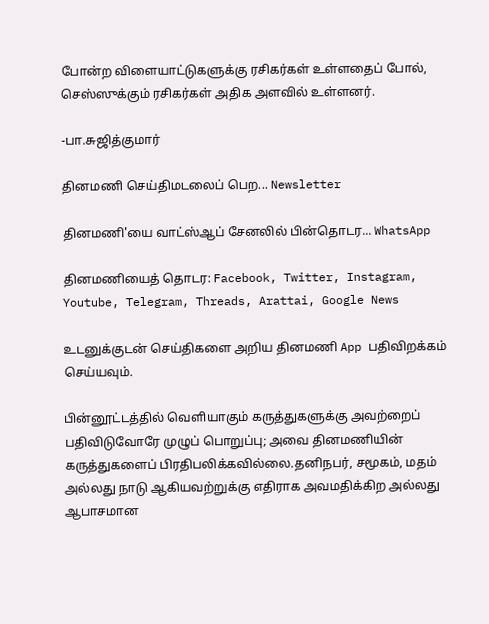போன்ற விளையாட்டுகளுக்கு ரசிகர்கள் உள்ளதைப் போல், செஸ்ஸுக்கும் ரசிகர்கள் அதிக அளவில் உள்ளனர்.

-பா.சுஜித்குமார்

தினமணி செய்திமடலைப் பெற... Newsletter

தினமணி'யை வாட்ஸ்ஆப் சேனலில் பின்தொடர... WhatsApp

தினமணியைத் தொடர: Facebook, Twitter, Instagram, Youtube, Telegram, Threads, Arattai, Google News

உடனுக்குடன் செய்திகளை அறிய தினமணி App பதிவிறக்கம் செய்யவும்.

பின்னூட்டத்தில் வெளியாகும் கருத்துகளுக்கு அவற்றைப் பதிவிடுவோரே முழுப் பொறுப்பு; அவை தினமணியின் கருத்துகளைப் பிரதிபலிக்கவில்லை.தனிநபர், சமூகம், மதம் அல்லது நாடு ஆகியவற்றுக்கு எதிராக அவமதிக்கிற அல்லது ஆபாசமான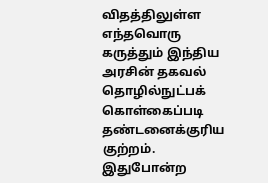விதத்திலுள்ள எந்தவொரு கருத்தும் இந்திய அரசின் தகவல் தொழில்நுட்பக் கொள்கைப்படி தண்டனைக்குரிய குற்றம். இதுபோன்ற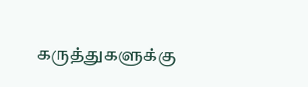கருத்துகளுக்கு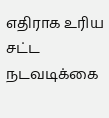எதிராக உரிய சட்ட நடவடிக்கை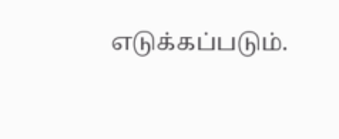எடுக்கப்படும்.